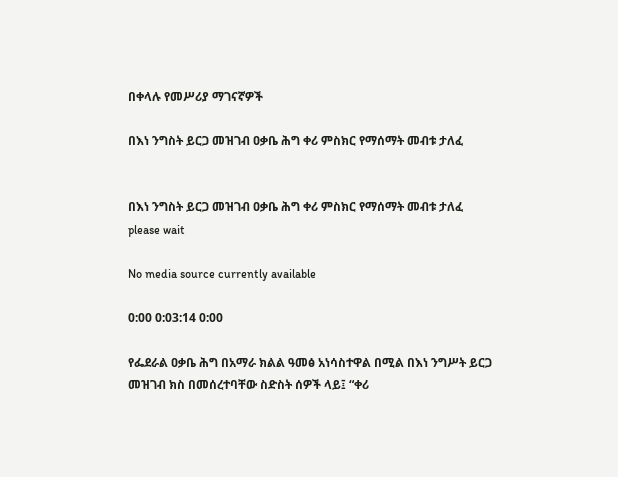በቀላሉ የመሥሪያ ማገናኛዎች

በእነ ንግስት ይርጋ መዝገብ ዐቃቤ ሕግ ቀሪ ምስክር የማሰማት መብቱ ታለፈ


በእነ ንግስት ይርጋ መዝገብ ዐቃቤ ሕግ ቀሪ ምስክር የማሰማት መብቱ ታለፈ
please wait

No media source currently available

0:00 0:03:14 0:00

የፌደራል ዐቃቤ ሕግ በአማራ ክልል ዓመፅ አነሳስተዋል በሚል በእነ ንግሥት ይርጋ መዝገብ ክስ በመሰረተባቸው ስድስት ሰዎች ላይ፤ “ቀሪ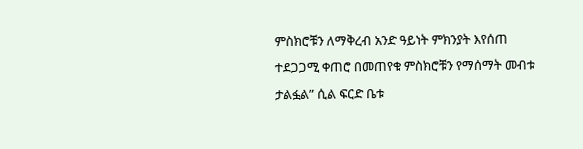ምስክሮቹን ለማቅረብ አንድ ዓይነት ምክንያት እየሰጠ ተደጋጋሚ ቀጠሮ በመጠየቁ ምስክሮቹን የማሰማት መብቱ ታልፏል” ሲል ፍርድ ቤቱ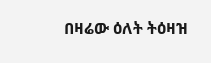በዛሬው ዕለት ትዕዛዝ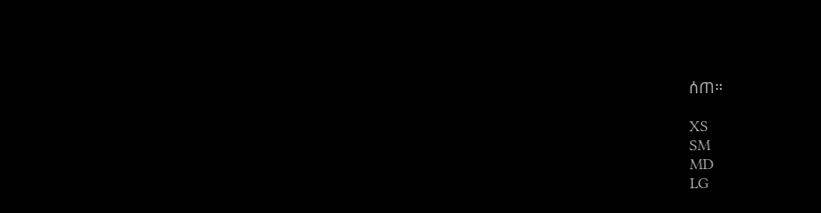ሰጠ።

XS
SM
MD
LG